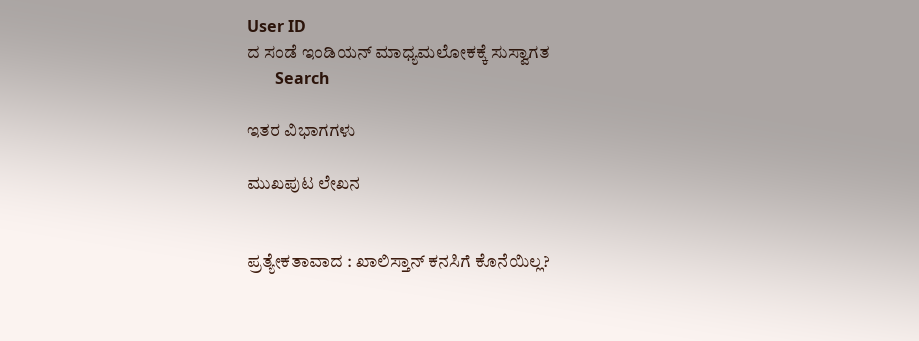User ID
ದ ಸಂಡೆ ಇಂಡಿಯನ್ ಮಾಧ್ಯಮಲೋಕಕ್ಕೆ ಸುಸ್ವಾಗತ
       Search

ಇತರ ವಿಭಾಗಗಳು

ಮುಖಪುಟ ಲೇಖನ


ಪ್ರತ್ಯೇಕತಾವಾದ : ಖಾಲಿಸ್ತಾನ್ ಕನಸಿಗೆ ಕೊನೆಯಿಲ್ಲ?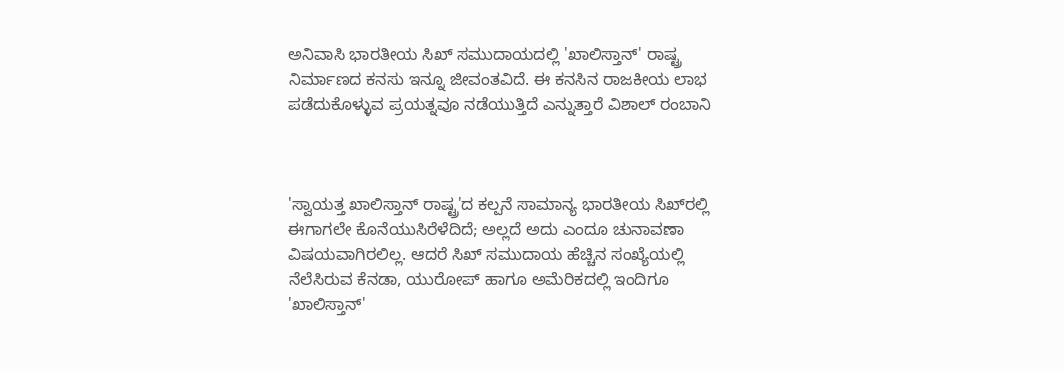ಅನಿವಾಸಿ ಭಾರತೀಯ ಸಿಖ್ ಸಮುದಾಯದಲ್ಲಿ 'ಖಾಲಿಸ್ತಾನ್' ರಾಷ್ಟ್ರ ನಿರ್ಮಾಣದ ಕನಸು ಇನ್ನೂ ಜೀವಂತವಿದೆ. ಈ ಕನಸಿನ ರಾಜಕೀಯ ಲಾಭ ಪಡೆದುಕೊಳ್ಳುವ ಪ್ರಯತ್ನವೂ ನಡೆಯುತ್ತಿದೆ ಎನ್ನುತ್ತಾರೆ ವಿಶಾಲ್ ರಂಬಾನಿ



'ಸ್ವಾಯತ್ತ ಖಾಲಿಸ್ತಾನ್ ರಾಷ್ಟ್ರ'ದ ಕಲ್ಪನೆ ಸಾಮಾನ್ಯ ಭಾರತೀಯ ಸಿಖ್‌ರಲ್ಲಿ ಈಗಾಗಲೇ ಕೊನೆಯುಸಿರೆಳೆದಿದೆ; ಅಲ್ಲದೆ ಅದು ಎಂದೂ ಚುನಾವಣಾ ವಿಷಯವಾಗಿರಲಿಲ್ಲ. ಆದರೆ ಸಿಖ್ ಸಮುದಾಯ ಹೆಚ್ಚಿನ ಸಂಖ್ಯೆಯಲ್ಲಿ ನೆಲೆಸಿರುವ ಕೆನಡಾ, ಯುರೋಪ್ ಹಾಗೂ ಅಮೆರಿಕದಲ್ಲಿ ಇಂದಿಗೂ 'ಖಾಲಿಸ್ತಾನ್'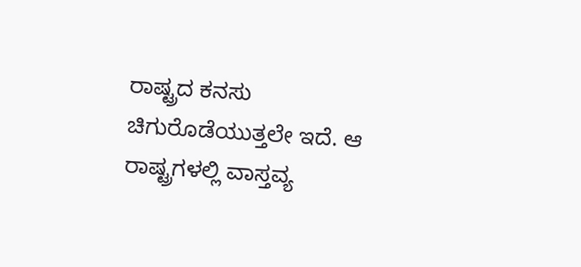ರಾಷ್ಟ್ರದ ಕನಸು ಚಿಗುರೊಡೆಯುತ್ತಲೇ ಇದೆ. ಆ ರಾಷ್ಟ್ರಗಳಲ್ಲಿ ವಾಸ್ತವ್ಯ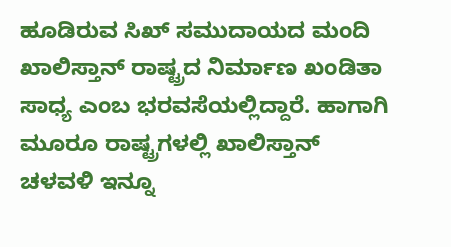ಹೂಡಿರುವ ಸಿಖ್ ಸಮುದಾಯದ ಮಂದಿ ಖಾಲಿಸ್ತಾನ್ ರಾಷ್ಟ್ರದ ನಿರ್ಮಾಣ ಖಂಡಿತಾ ಸಾಧ್ಯ ಎಂಬ ಭರವಸೆಯಲ್ಲಿದ್ದಾರೆ. ಹಾಗಾಗಿ ಮೂರೂ ರಾಷ್ಟ್ರಗಳಲ್ಲಿ ಖಾಲಿಸ್ತಾನ್ ಚಳವಳಿ ಇನ್ನೂ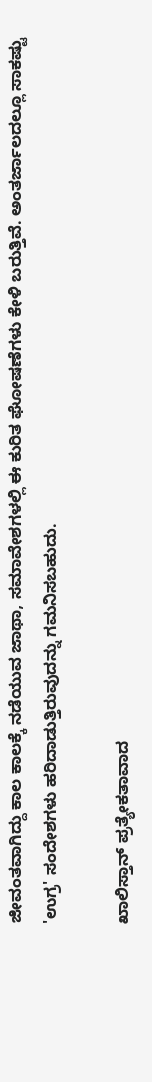ಜೀವಂತವಾಗಿದ್ದು ಕಾಲ ಕಾಲಕ್ಕೆ ನಡೆಯುವ ಜಾಥಾ, ಸಮಾವೇಶಗಳಲ್ಲಿ ಈ ಕುರಿತ ಘೋಷಣೆಗಳು ಕೇಳಿ ಬರುತ್ತಿವೆ. ಅಂತರ್ಜಾಲದಲ್ಲೂ ಸಾಕಷ್ಟು 'ಉಗ್ರ' ಸಂದೇಶಗಳು ಹರಿದಾಡುತ್ತಿರುವುದನ್ನು ಗಮನಿಸಬಹುದು.

ಖಾಲಿಸ್ತಾನ್ ಪ್ರತ್ಯೇಕತಾವಾದ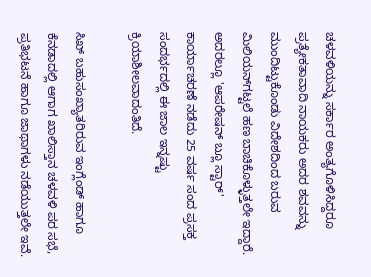ಚಳವಳಿಯನ್ನು ಸರ್ಕಾರ ಅಂತ್ಯಗೊಳಿಸಿದ್ದರೂ ಪ್ರತ್ಯೇಕತಾವಾದಿ ನಾಯಕರು ಅದರ ಶವವನ್ನು ಮುಂದಿಟ್ಟುಕೊಂಡು ವಿದೇಶದಿಂದ ಬರುವ ಮಿಲಿಯನ್‌ಗಟ್ಟಲೆ ಹಣ ಬಾಚಿಕೊಳ್ಳುತ್ತಲೇ ಇದ್ದಾರೆ. ಅದರಲ್ಲೂ 'ಆಪರೇಷನ್ ಬ್ಲೂ ಸ್ಟಾರ್' ಕಾರ್ಯಾಚರಣೆ ನಡೆದು 25 ವರ್ಷ ಸಂದ ಪ್ರಸಕ್ತ ಸಂದರ್ಭದಲ್ಲಿ ಈ ಜಾಲ ಇನ್ನಷ್ಟು ಕ್ರಿಯಾಶೀಲವಾದಂತಿದೆ.

ಸಿಖ್ ಬಹುಸಂಖ್ಯಾತರಿರುವ ಇಂಗ್ಲೆಂಡ್ ಹಾಗೂ ಕೆನಡಾದಲ್ಲಿ ಆಗಾಗ ಖಾಲಿಸ್ತಾನ ಚಳವಳಿ ಪರ ಸಭೆ, ಪ್ರತಿಭಟನೆ ಹಾಗೂ ಜಾಥಾಗಳು ನಡೆಯುತ್ತಲೇ ಇವೆ.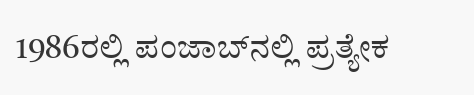1986ರಲ್ಲಿ ಪಂಜಾಬ್‌ನಲ್ಲಿ ಪ್ರತ್ಯೇಕ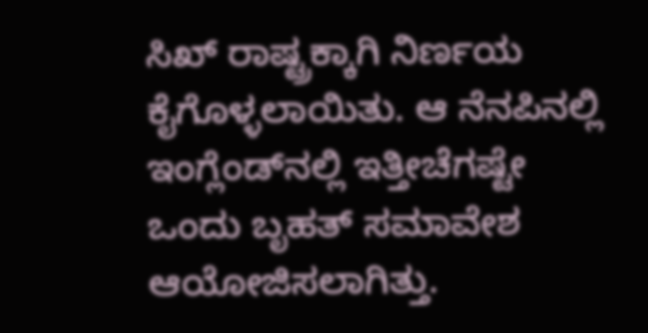ಸಿಖ್ ರಾಷ್ಟ್ರಕ್ಕಾಗಿ ನಿರ್ಣಯ ಕೈಗೊಳ್ಳಲಾಯಿತು. ಆ ನೆನಪಿನಲ್ಲಿ ಇಂಗ್ಲೆಂಡ್‌ನಲ್ಲಿ ಇತ್ತೀಚೆಗಷ್ಟೇ ಒಂದು ಬೃಹತ್ ಸಮಾವೇಶ ಆಯೋಜಿಸಲಾಗಿತ್ತು.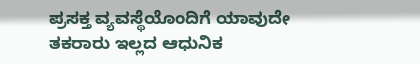ಪ್ರಸಕ್ತ ವ್ಯವಸ್ಥೆಯೊಂದಿಗೆ ಯಾವುದೇ ತಕರಾರು ಇಲ್ಲದ ಆಧುನಿಕ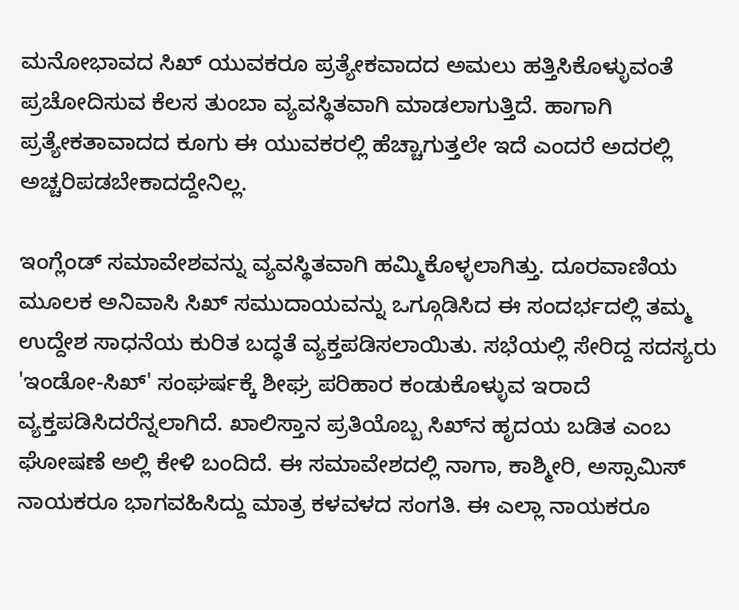ಮನೋಭಾವದ ಸಿಖ್ ಯುವಕರೂ ಪ್ರತ್ಯೇಕವಾದದ ಅಮಲು ಹತ್ತಿಸಿಕೊಳ್ಳುವಂತೆ ಪ್ರಚೋದಿಸುವ ಕೆಲಸ ತುಂಬಾ ವ್ಯವಸ್ಥಿತವಾಗಿ ಮಾಡಲಾಗುತ್ತಿದೆ. ಹಾಗಾಗಿ ಪ್ರತ್ಯೇಕತಾವಾದದ ಕೂಗು ಈ ಯುವಕರಲ್ಲಿ ಹೆಚ್ಚಾಗುತ್ತಲೇ ಇದೆ ಎಂದರೆ ಅದರಲ್ಲಿ ಅಚ್ಚರಿಪಡಬೇಕಾದದ್ದೇನಿಲ್ಲ.

ಇಂಗ್ಲೆಂಡ್ ಸಮಾವೇಶವನ್ನು ವ್ಯವಸ್ಥಿತವಾಗಿ ಹಮ್ಮಿಕೊಳ್ಳಲಾಗಿತ್ತು. ದೂರವಾಣಿಯ ಮೂಲಕ ಅನಿವಾಸಿ ಸಿಖ್ ಸಮುದಾಯವನ್ನು ಒಗ್ಗೂಡಿಸಿದ ಈ ಸಂದರ್ಭದಲ್ಲಿ ತಮ್ಮ ಉದ್ದೇಶ ಸಾಧನೆಯ ಕುರಿತ ಬದ್ಧತೆ ವ್ಯಕ್ತಪಡಿಸಲಾಯಿತು. ಸಭೆಯಲ್ಲಿ ಸೇರಿದ್ದ ಸದಸ್ಯರು 'ಇಂಡೋ-ಸಿಖ್' ಸಂಘರ್ಷಕ್ಕೆ ಶೀಘ್ರ ಪರಿಹಾರ ಕಂಡುಕೊಳ್ಳುವ ಇರಾದೆ ವ್ಯಕ್ತಪಡಿಸಿದರೆನ್ನಲಾಗಿದೆ. ಖಾಲಿಸ್ತಾನ ಪ್ರತಿಯೊಬ್ಬ ಸಿಖ್‌ನ ಹೃದಯ ಬಡಿತ ಎಂಬ ಘೋಷಣೆ ಅಲ್ಲಿ ಕೇಳಿ ಬಂದಿದೆ. ಈ ಸಮಾವೇಶದಲ್ಲಿ ನಾಗಾ, ಕಾಶ್ಮೀರಿ, ಅಸ್ಸಾಮಿಸ್ ನಾಯಕರೂ ಭಾಗವಹಿಸಿದ್ದು ಮಾತ್ರ ಕಳವಳದ ಸಂಗತಿ. ಈ ಎಲ್ಲಾ ನಾಯಕರೂ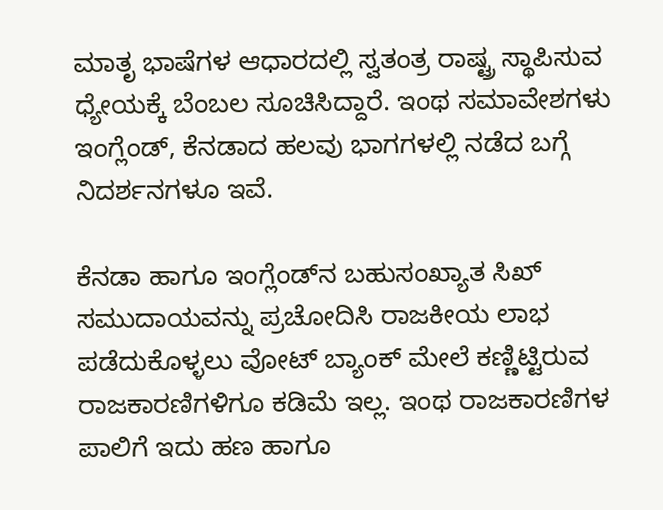ಮಾತೃ ಭಾಷೆಗಳ ಆಧಾರದಲ್ಲಿ ಸ್ವತಂತ್ರ ರಾಷ್ಟ್ರ ಸ್ಥಾಪಿಸುವ ಧ್ಯೇಯಕ್ಕೆ ಬೆಂಬಲ ಸೂಚಿಸಿದ್ದಾರೆ. ಇಂಥ ಸಮಾವೇಶಗಳು ಇಂಗ್ಲೆಂಡ್, ಕೆನಡಾದ ಹಲವು ಭಾಗಗಳಲ್ಲಿ ನಡೆದ ಬಗ್ಗೆ ನಿದರ್ಶನಗಳೂ ಇವೆ.

ಕೆನಡಾ ಹಾಗೂ ಇಂಗ್ಲೆಂಡ್‌ನ ಬಹುಸಂಖ್ಯಾತ ಸಿಖ್ ಸಮುದಾಯವನ್ನು ಪ್ರಚೋದಿಸಿ ರಾಜಕೀಯ ಲಾಭ ಪಡೆದುಕೊಳ್ಳಲು ವೋಟ್ ಬ್ಯಾಂಕ್ ಮೇಲೆ ಕಣ್ಣಿಟ್ಟಿರುವ ರಾಜಕಾರಣಿಗಳಿಗೂ ಕಡಿಮೆ ಇಲ್ಲ. ಇಂಥ ರಾಜಕಾರಣಿಗಳ ಪಾಲಿಗೆ ಇದು ಹಣ ಹಾಗೂ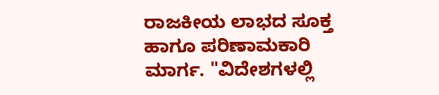ರಾಜಕೀಯ ಲಾಭದ ಸೂಕ್ತ ಹಾಗೂ ಪರಿಣಾಮಕಾರಿ ಮಾರ್ಗ. "ವಿದೇಶಗಳಲ್ಲಿ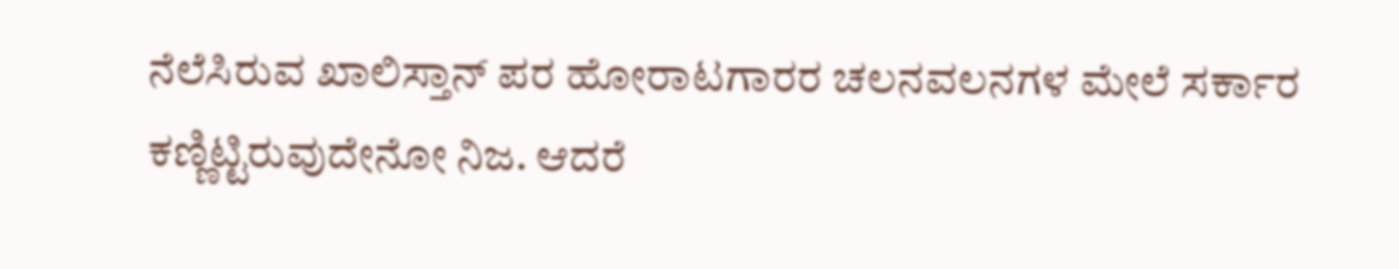ನೆಲೆಸಿರುವ ಖಾಲಿಸ್ತಾನ್ ಪರ ಹೋರಾಟಗಾರರ ಚಲನವಲನಗಳ ಮೇಲೆ ಸರ್ಕಾರ ಕಣ್ಣಿಟ್ಟಿರುವುದೇನೋ ನಿಜ. ಆದರೆ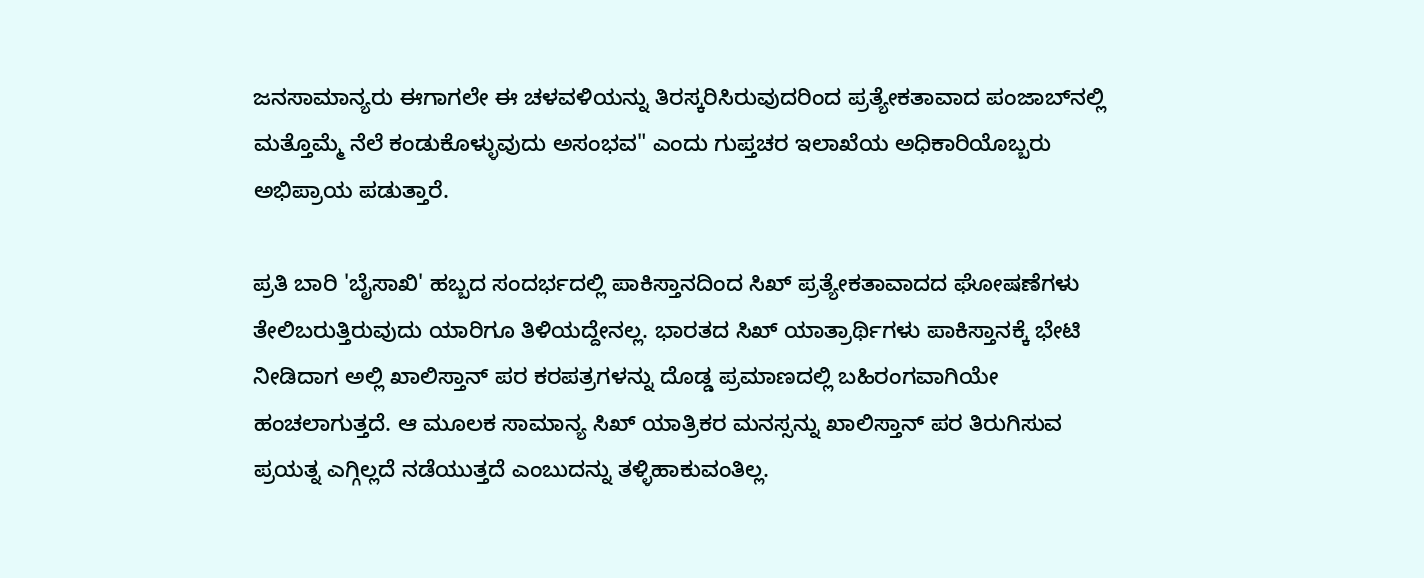ಜನಸಾಮಾನ್ಯರು ಈಗಾಗಲೇ ಈ ಚಳವಳಿಯನ್ನು ತಿರಸ್ಕರಿಸಿರುವುದರಿಂದ ಪ್ರತ್ಯೇಕತಾವಾದ ಪಂಜಾಬ್‌ನಲ್ಲಿ ಮತ್ತೊಮ್ಮೆ ನೆಲೆ ಕಂಡುಕೊಳ್ಳುವುದು ಅಸಂಭವ" ಎಂದು ಗುಪ್ತಚರ ಇಲಾಖೆಯ ಅಧಿಕಾರಿಯೊಬ್ಬರು ಅಭಿಪ್ರಾಯ ಪಡುತ್ತಾರೆ.

ಪ್ರತಿ ಬಾರಿ 'ಬೈಸಾಖಿ' ಹಬ್ಬದ ಸಂದರ್ಭದಲ್ಲಿ ಪಾಕಿಸ್ತಾನದಿಂದ ಸಿಖ್ ಪ್ರತ್ಯೇಕತಾವಾದದ ಘೋಷಣೆಗಳು ತೇಲಿಬರುತ್ತಿರುವುದು ಯಾರಿಗೂ ತಿಳಿಯದ್ದೇನಲ್ಲ. ಭಾರತದ ಸಿಖ್ ಯಾತ್ರಾರ್ಥಿಗಳು ಪಾಕಿಸ್ತಾನಕ್ಕೆ ಭೇಟಿ ನೀಡಿದಾಗ ಅಲ್ಲಿ ಖಾಲಿಸ್ತಾನ್ ಪರ ಕರಪತ್ರಗಳನ್ನು ದೊಡ್ಡ ಪ್ರಮಾಣದಲ್ಲಿ ಬಹಿರಂಗವಾಗಿಯೇ ಹಂಚಲಾಗುತ್ತದೆ. ಆ ಮೂಲಕ ಸಾಮಾನ್ಯ ಸಿಖ್ ಯಾತ್ರಿಕರ ಮನಸ್ಸನ್ನು ಖಾಲಿಸ್ತಾನ್ ಪರ ತಿರುಗಿಸುವ ಪ್ರಯತ್ನ ಎಗ್ಗಿಲ್ಲದೆ ನಡೆಯುತ್ತದೆ ಎಂಬುದನ್ನು ತಳ್ಳಿಹಾಕುವಂತಿಲ್ಲ.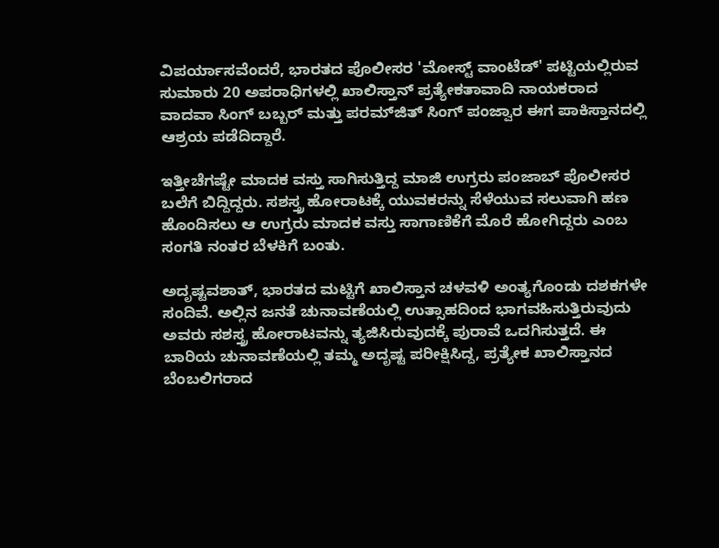ವಿಪರ್ಯಾಸವೆಂದರೆ, ಭಾರತದ ಪೊಲೀಸರ 'ಮೋಸ್ಟ್ ವಾಂಟೆಡ್' ಪಟ್ಟಿಯಲ್ಲಿರುವ ಸುಮಾರು 20 ಅಪರಾಧಿಗಳಲ್ಲಿ ಖಾಲಿಸ್ತಾನ್ ಪ್ರತ್ಯೇಕತಾವಾದಿ ನಾಯಕರಾದ ವಾದವಾ ಸಿಂಗ್ ಬಬ್ಬರ್ ಮತ್ತು ಪರಮ್‌ಜಿತ್ ಸಿಂಗ್ ಪಂಜ್ವಾರ ಈಗ ಪಾಕಿಸ್ತಾನದಲ್ಲಿ ಆಶ್ರಯ ಪಡೆದಿದ್ದಾರೆ.

ಇತ್ತೀಚೆಗಷ್ಟೇ ಮಾದಕ ವಸ್ತು ಸಾಗಿಸುತ್ತಿದ್ದ ಮಾಜಿ ಉಗ್ರರು ಪಂಜಾಬ್ ಪೊಲೀಸರ ಬಲೆಗೆ ಬಿದ್ದಿದ್ದರು. ಸಶಸ್ತ್ರ ಹೋರಾಟಕ್ಕೆ ಯುವಕರನ್ನು ಸೆಳೆಯುವ ಸಲುವಾಗಿ ಹಣ ಹೊಂದಿಸಲು ಆ ಉಗ್ರರು ಮಾದಕ ವಸ್ತು ಸಾಗಾಣಿಕೆಗೆ ಮೊರೆ ಹೋಗಿದ್ದರು ಎಂಬ ಸಂಗತಿ ನಂತರ ಬೆಳಕಿಗೆ ಬಂತು.

ಅದೃಷ್ಟವಶಾತ್, ಭಾರತದ ಮಟ್ಟಿಗೆ ಖಾಲಿಸ್ತಾನ ಚಳವಳಿ ಅಂತ್ಯಗೊಂಡು ದಶಕಗಳೇ ಸಂದಿವೆ. ಅಲ್ಲಿನ ಜನತೆ ಚುನಾವಣೆಯಲ್ಲಿ ಉತ್ಸಾಹದಿಂದ ಭಾಗವಹಿಸುತ್ತಿರುವುದು ಅವರು ಸಶಸ್ತ್ರ ಹೋರಾಟವನ್ನು ತ್ಯಜಿಸಿರುವುದಕ್ಕೆ ಪುರಾವೆ ಒದಗಿಸುತ್ತದೆ. ಈ ಬಾರಿಯ ಚುನಾವಣೆಯಲ್ಲಿ ತಮ್ಮ ಅದೃಷ್ಟ ಪರೀಕ್ಷಿಸಿದ್ದ, ಪ್ರತ್ಯೇಕ ಖಾಲಿಸ್ತಾನದ ಬೆಂಬಲಿಗರಾದ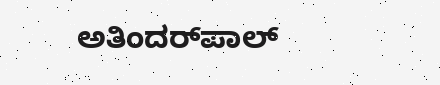ಅತಿಂದರ್‌ಪಾಲ್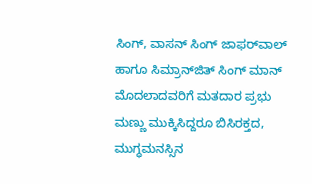ಸಿಂಗ್, ವಾಸನ್ ಸಿಂಗ್ ಜಾಫರ್‌ವಾಲ್ ಹಾಗೂ ಸಿಮ್ರಾನ್‌ಜಿತ್ ಸಿಂಗ್ ಮಾನ್ ಮೊದಲಾದವರಿಗೆ ಮತದಾರ ಪ್ರಭು ಮಣ್ಣು ಮುಕ್ಕಿಸಿದ್ದರೂ ಬಿಸಿರಕ್ತದ, ಮುಗ್ಧಮನಸ್ಸಿನ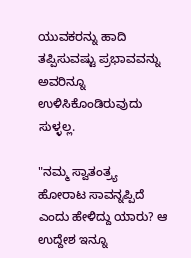ಯುವಕರನ್ನು ಹಾದಿ ತಪ್ಪಿಸುವಷ್ಟು ಪ್ರಭಾವವನ್ನು ಅವರಿನ್ನೂ ಉಳಿಸಿಕೊಂಡಿರುವುದು ಸುಳ್ಳಲ್ಲ.

"ನಮ್ಮ ಸ್ವಾತಂತ್ರ್ಯ ಹೋರಾಟ ಸಾವನ್ನಪ್ಪಿದೆ ಎಂದು ಹೇಳಿದ್ದು ಯಾರು? ಆ ಉದ್ದೇಶ ಇನ್ನೂ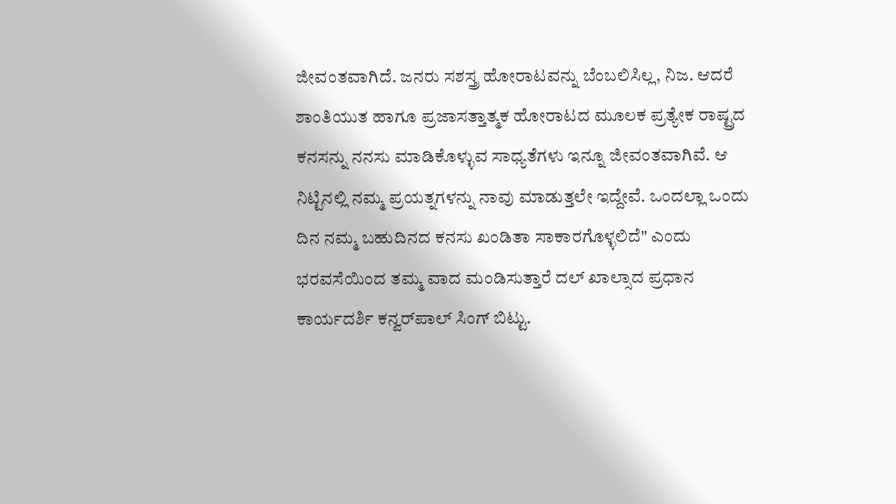ಜೀವಂತವಾಗಿದೆ. ಜನರು ಸಶಸ್ತ್ರ ಹೋರಾಟವನ್ನು ಬೆಂಬಲಿಸಿಲ್ಲ, ನಿಜ. ಆದರೆ ಶಾಂತಿಯುತ ಹಾಗೂ ಪ್ರಜಾಸತ್ತಾತ್ಮಕ ಹೋರಾಟದ ಮೂಲಕ ಪ್ರತ್ಯೇಕ ರಾಷ್ಟ್ರದ ಕನಸನ್ನು ನನಸು ಮಾಡಿಕೊಳ್ಳುವ ಸಾಧ್ಯತೆಗಳು ಇನ್ನೂ ಜೀವಂತವಾಗಿವೆ. ಆ ನಿಟ್ಟಿನಲ್ಲಿ ನಮ್ಮ ಪ್ರಯತ್ನಗಳನ್ನು ನಾವು ಮಾಡುತ್ತಲೇ ಇದ್ದೇವೆ. ಒಂದಲ್ಲಾ ಒಂದು ದಿನ ನಮ್ಮ ಬಹುದಿನದ ಕನಸು ಖಂಡಿತಾ ಸಾಕಾರಗೊಳ್ಳಲಿದೆ" ಎಂದು ಭರವಸೆಯಿಂದ ತಮ್ಮ ವಾದ ಮಂಡಿಸುತ್ತಾರೆ ದಲ್ ಖಾಲ್ಸಾದ ಪ್ರಧಾನ ಕಾರ್ಯದರ್ಶಿ ಕನ್ವರ್‌ಪಾಲ್ ಸಿಂಗ್ ಬಿಟ್ಟು.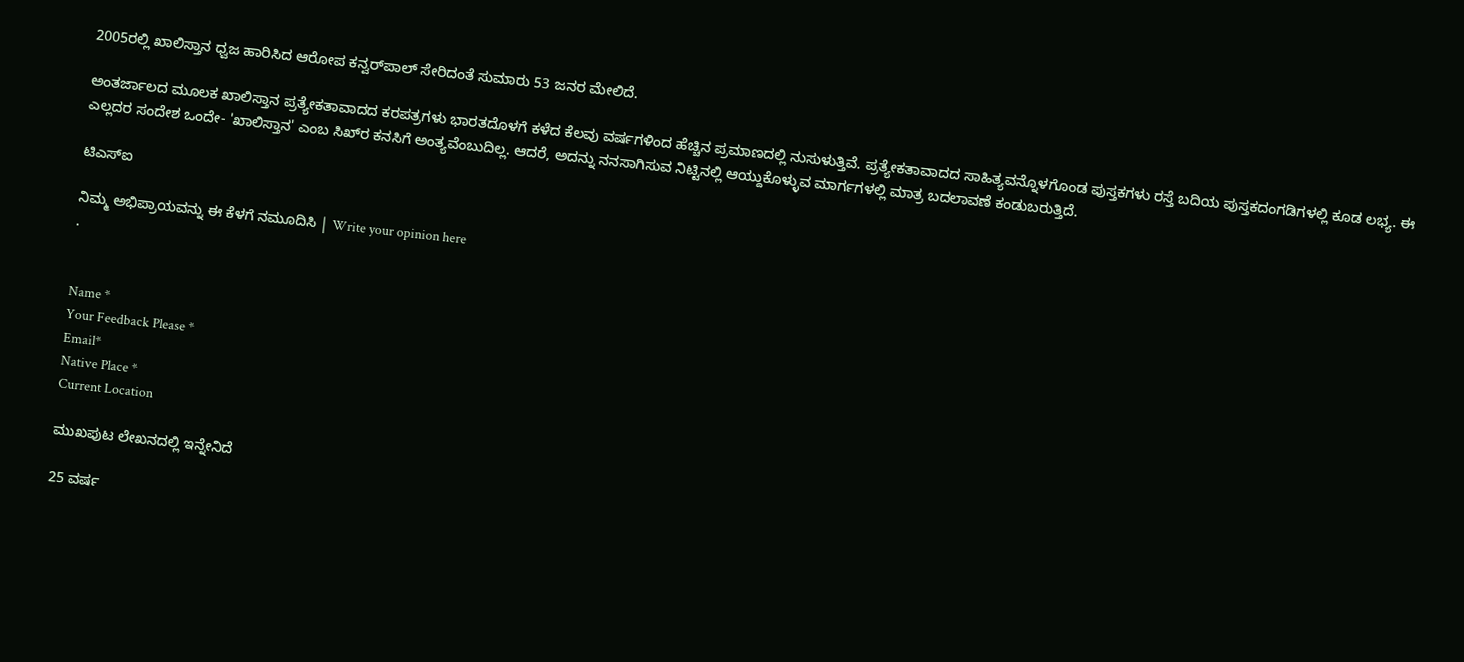2005ರಲ್ಲಿ ಖಾಲಿಸ್ತಾನ ಧ್ವಜ ಹಾರಿಸಿದ ಆರೋಪ ಕನ್ವರ್‌ಪಾಲ್ ಸೇರಿದಂತೆ ಸುಮಾರು 53 ಜನರ ಮೇಲಿದೆ.

ಅಂತರ್ಜಾಲದ ಮೂಲಕ ಖಾಲಿಸ್ತಾನ ಪ್ರತ್ಯೇಕತಾವಾದದ ಕರಪತ್ರಗಳು ಭಾರತದೊಳಗೆ ಕಳೆದ ಕೆಲವು ವರ್ಷಗಳಿಂದ ಹೆಚ್ಚಿನ ಪ್ರಮಾಣದಲ್ಲಿ ನುಸುಳುತ್ತಿವೆ. ಪ್ರತ್ಯೇಕತಾವಾದದ ಸಾಹಿತ್ಯವನ್ನೊಳಗೊಂಡ ಪುಸ್ತಕಗಳು ರಸ್ತೆ ಬದಿಯ ಪುಸ್ತಕದಂಗಡಿಗಳಲ್ಲಿ ಕೂಡ ಲಭ್ಯ. ಈ ಎಲ್ಲದರ ಸಂದೇಶ ಒಂದೇ- 'ಖಾಲಿಸ್ತಾನ' ಎಂಬ ಸಿಖ್‌ರ ಕನಸಿಗೆ ಅಂತ್ಯವೆಂಬುದಿಲ್ಲ. ಆದರೆ, ಅದನ್ನು ನನಸಾಗಿಸುವ ನಿಟ್ಟಿನಲ್ಲಿ ಆಯ್ದುಕೊಳ್ಳುವ ಮಾರ್ಗಗಳಲ್ಲಿ ಮಾತ್ರ ಬದಲಾವಣೆ ಕಂಡುಬರುತ್ತಿದೆ.

ಟಿಎಸ್‌ಐ

ನಿಮ್ಮ ಅಭಿಪ್ರಾಯವನ್ನು ಈ ಕೆಳಗೆ ನಮೂದಿಸಿ | Write your opinion here
.


Name *
Your Feedback Please *
Email*
Native Place *
Current Location

ಮುಖಪುಟ ಲೇಖನದಲ್ಲಿ ಇನ್ನೇನಿದೆ

25 ವರ್ಷ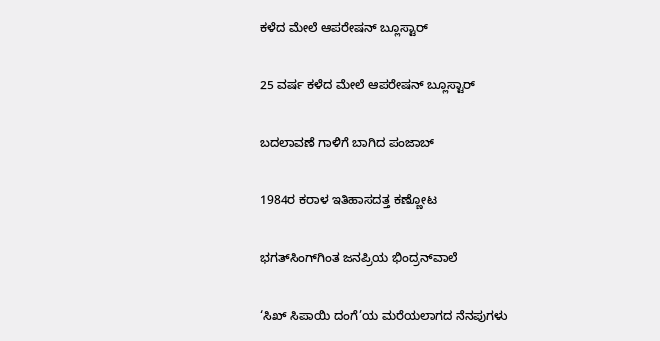ಕಳೆದ ಮೇಲೆ ಆಪರೇಷನ್ ಬ್ಲೂಸ್ಟಾರ್

25 ವರ್ಷ ಕಳೆದ ಮೇಲೆ ಆಪರೇಷನ್ ಬ್ಲೂಸ್ಟಾರ್

ಬದಲಾವಣೆ ಗಾಳಿಗೆ ಬಾಗಿದ ಪಂಜಾಬ್

1984ರ ಕರಾಳ ಇತಿಹಾಸದತ್ತ ಕಣ್ಣೋಟ

ಭಗತ್‌ಸಿಂಗ್‌ಗಿಂತ ಜನಪ್ರಿಯ ಭಿಂದ್ರನ್‌ವಾಲೆ

‘ಸಿಖ್ ಸಿಪಾಯಿ ದಂಗೆ’ಯ ಮರೆಯಲಾಗದ ನೆನಪುಗಳು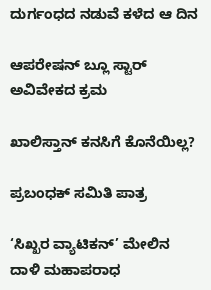ದುರ್ಗಂಧದ ನಡುವೆ ಕಳೆದ ಆ ದಿನ

ಆಪರೇಷನ್ ಬ್ಲೂ ಸ್ಟಾರ್ ಅವಿವೇಕದ ಕ್ರಮ

ಖಾಲಿಸ್ತಾನ್ ಕನಸಿಗೆ ಕೊನೆಯಿಲ್ಲ?

ಪ್ರಬಂಧಕ್ ಸಮಿತಿ ಪಾತ್ರ

‘ಸಿಖ್ಖರ ವ್ಯಾಟಿಕನ್’ ಮೇಲಿನ ದಾಳಿ ಮಹಾಪರಾಧ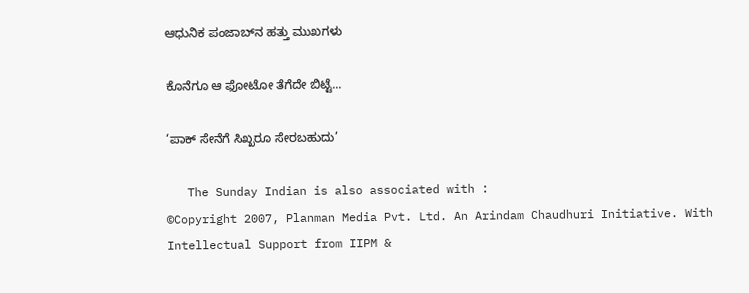ಆಧುನಿಕ ಪಂಜಾಬ್‌ನ ಹತ್ತು ಮುಖಗಳು

ಕೊನೆಗೂ ಆ ಫೋಟೋ ತೆಗೆದೇ ಬಿಟ್ಟೆ...

‘ಪಾಕ್ ಸೇನೆಗೆ ಸಿಖ್ಖರೂ ಸೇರಬಹುದು’

   The Sunday Indian is also associated with :
©Copyright 2007, Planman Media Pvt. Ltd. An Arindam Chaudhuri Initiative. With Intellectual Support from IIPM &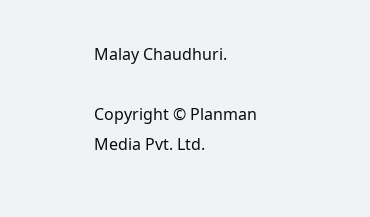Malay Chaudhuri.

Copyright © Planman Media Pvt. Ltd.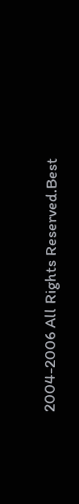2004-2006 All Rights Reserved.Best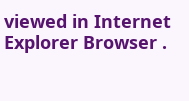viewed in Internet Explorer Browser .